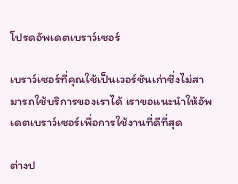โปรดอัพเดตเบราว์เซอร์

เบราว์เซอร์ที่คุณใช้เป็นเวอร์ชันเก่าซึ่งไม่สามารถใช้บริการของเราได้ เราขอแนะนำให้อัพเดตเบราว์เซอร์เพื่อการใช้งานที่ดีที่สุด

ต่างป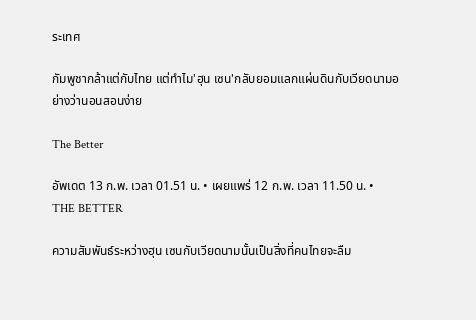ระเทศ

กัมพูชากล้าแต่กับไทย แต่ทำไม'ฮุน เซน'กลับยอมแลกแผ่นดินกับเวียดนามอย่างว่านอนสอนง่าย

The Better

อัพเดต 13 ก.พ. เวลา 01.51 น. • เผยแพร่ 12 ก.พ. เวลา 11.50 น. • THE BETTER

ความสัมพันธ์ระหว่างฮุน เซนกับเวียดนามนั้นเป็นสิ่งที่คนไทยจะลืม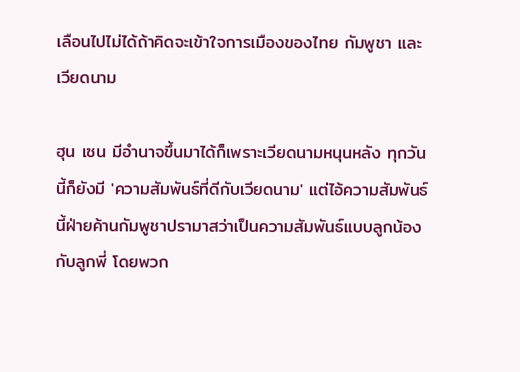เลือนไปไม่ได้ถ้าคิดจะเข้าใจการเมืองของไทย กัมพูชา และเวียดนาม

ฮุน เซน มีอำนาจขึ้นมาได้ก็เพราะเวียดนามหนุนหลัง ทุกวันนี้ก็ยังมี 'ความสัมพันธ์ที่ดีกับเวียดนาม' แต่ไอ้ความสัมพันธ์นี้ฝ่ายค้านกัมพูชาปรามาสว่าเป็นความสัมพันธ์แบบลูกน้องกับลูกพี่ โดยพวก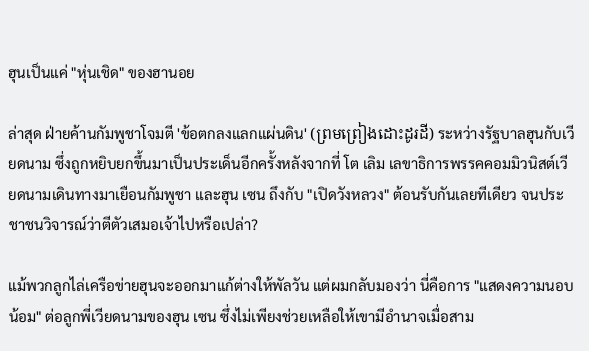ฮุนเป็นแค่ "หุ่นเชิด" ของฮานอย

ล่าสุด ฝ่ายค้านกัมพูชาโจมตี 'ข้อตกลงแลกแผ่นดิน' (ព្រមព្រៀងដោះដូរដី) ระหว่างรัฐบาลฮุนกับเวียดนาม ซึ่งถูกหยิบยกขึ้นมาเป็นประเด็นอีกครั้งหลังจากที่ โต เลิม เลขาธิการพรรคคอมมิวนิสต์เวียดนามเดินทางมาเยือนกัมพูชา และฮุน เซน ถึงกับ "เปิดวังหลวง" ต้อนรับกันเลยทีเดียว จนประชาชนวิจารณ์ว่าตีตัวเสมอเจ้าไปหรือเปล่า?

แม้พวกลูกไล่เครือข่ายฮุนจะออกมาแก้ต่างให้พัลวัน แต่ผมกลับมองว่า นี่คือการ "แสดงความนอบน้อม" ต่อลูกพี่เวียดนามของฮุน เซน ซึ่งไม่เพียงช่วยเหลือให้เขามีอำนาจเมื่อสาม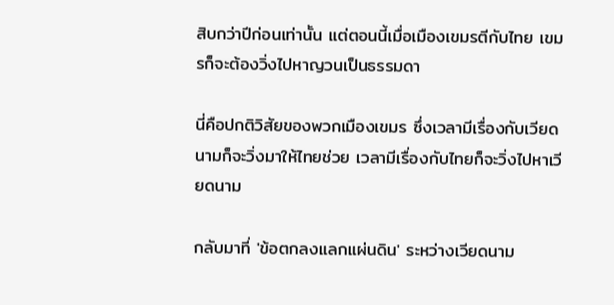สิบกว่าปีก่อนเท่านั้น แต่ตอนนี้เมื่อเมืองเขมรตีกับไทย เขมรก็จะต้องวิ่งไปหาญวนเป็นธรรมดา

นี่คือปกติวิสัยของพวกเมืองเขมร ซึ่งเวลามีเรื่องกับเวียดนามก็จะวิ่งมาให้ไทยช่วย เวลามีเรื่องกับไทยก็จะวิ่งไปหาเวียดนาม

กลับมาที่ 'ข้อตกลงแลกแผ่นดิน' ระหว่างเวียดนาม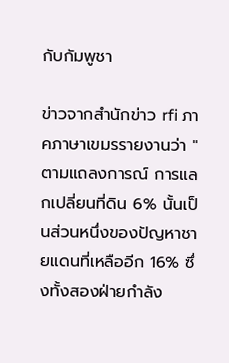กับกัมพูชา

ข่าวจากสำนักข่าว rfi ภาคภาษาเขมรรายงานว่า "ตามแถลงการณ์ การแลกเปลี่ยนที่ดิน 6% นั้นเป็นส่วนหนึ่งของปัญหาชายแดนที่เหลืออีก 16% ซึ่งทั้งสองฝ่ายกำลัง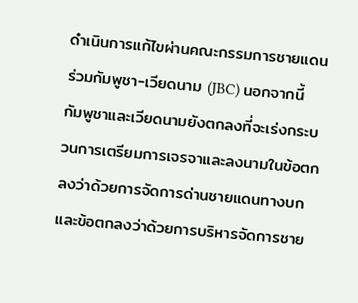ดำเนินการแก้ไขผ่านคณะกรรมการชายแดนร่วมกัมพูชา-เวียดนาม (JBC) นอกจากนี้ กัมพูชาและเวียดนามยังตกลงที่จะเร่งกระบวนการเตรียมการเจรจาและลงนามในข้อตกลงว่าด้วยการจัดการด่านชายแดนทางบก และข้อตกลงว่าด้วยการบริหารจัดการชาย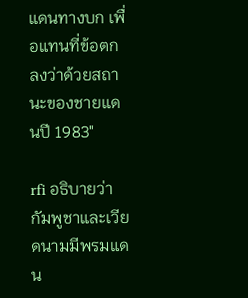แดนทางบก เพื่อแทนที่ข้อตกลงว่าด้วยสถานะของชายแดนปี 1983"

rfi อธิบายว่ากัมพูชาและเวียดนามมีพรมแดน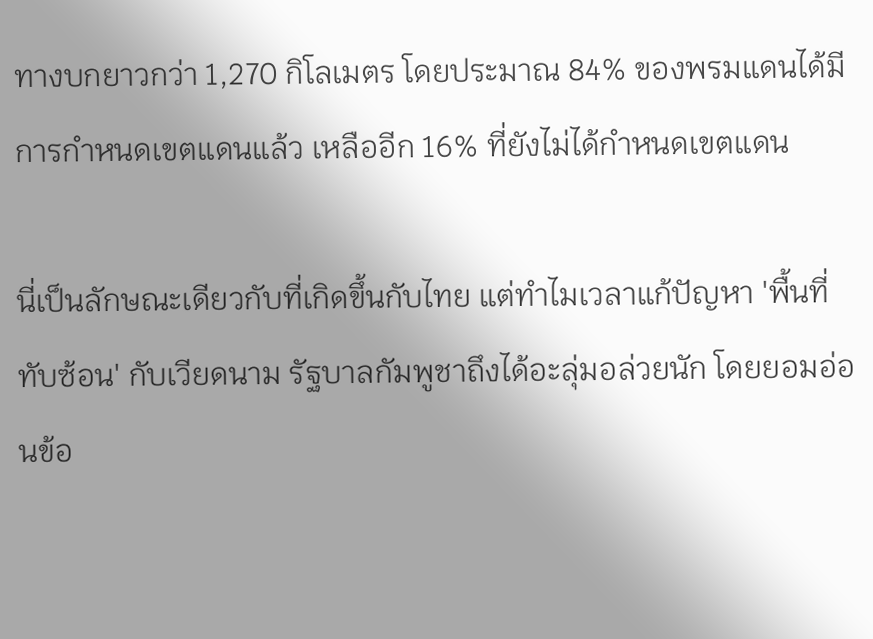ทางบกยาวกว่า 1,270 กิโลเมตร โดยประมาณ 84% ของพรมแดนได้มีการกำหนดเขตแดนแล้ว เหลืออีก 16% ที่ยังไม่ได้กำหนดเขตแดน

นี่เป็นลักษณะเดียวกับที่เกิดขึ้นกับไทย แต่ทำไมเวลาแก้ปัญหา 'พื้นที่ทับซ้อน' กับเวียดนาม รัฐบาลกัมพูชาถึงได้อะลุ่มอล่วยนัก โดยยอมอ่อนข้อ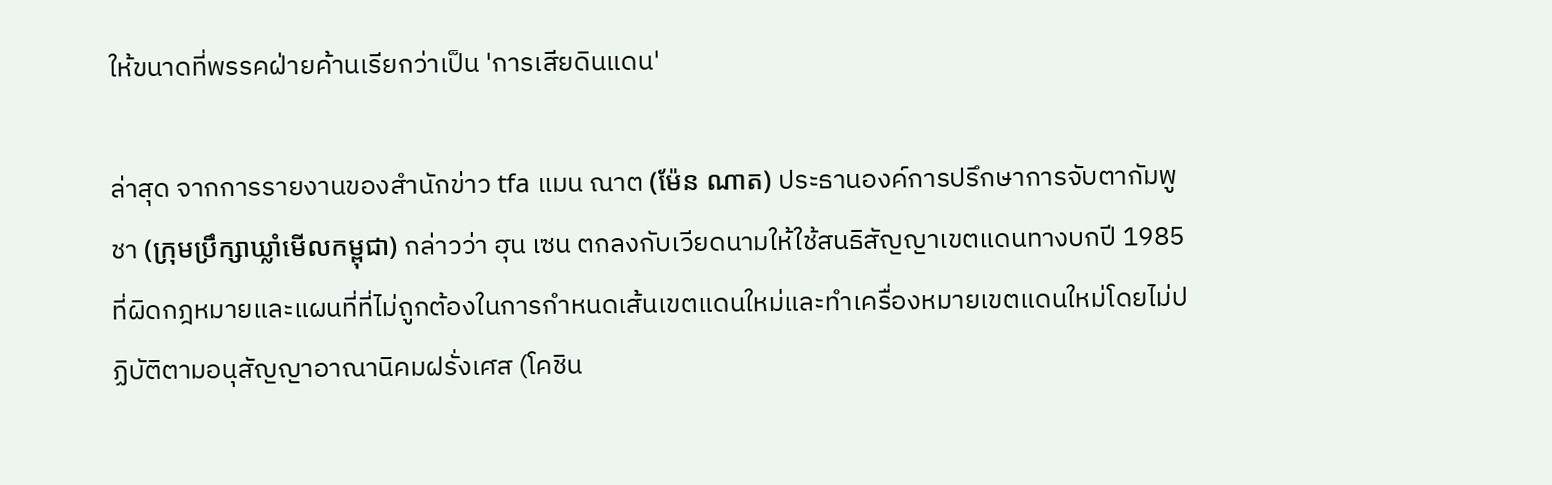ให้ขนาดที่พรรคฝ่ายค้านเรียกว่าเป็น 'การเสียดินแดน'

ล่าสุด จากการรายงานของสำนักข่าว tfa แมน ณาต (ម៉ែន ណាត) ประธานองค์การปรึกษาการจับตากัมพูชา (ក្រុមប្រឹក្សាឃ្លាំមើលកម្ពុជា) กล่าวว่า ฮุน เซน ตกลงกับเวียดนามให้ใช้สนธิสัญญาเขตแดนทางบกปี 1985 ที่ผิดกฎหมายและแผนที่ที่ไม่ถูกต้องในการกำหนดเส้นเขตแดนใหม่และทำเครื่องหมายเขตแดนใหม่โดยไม่ปฏิบัติตามอนุสัญญาอาณานิคมฝรั่งเศส (โคชิน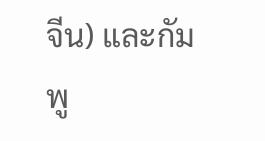จีน) และกัมพู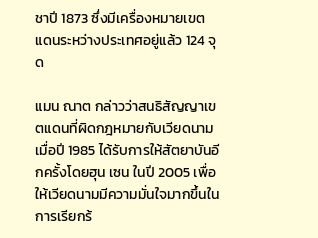ชาปี 1873 ซึ่งมีเครื่องหมายเขตแดนระหว่างประเทศอยู่แล้ว 124 จุด

แมน ณาต กล่าวว่าสนธิสัญญาเขตแดนที่ผิดกฎหมายกับเวียดนามเมื่อปี 1985 ได้รับการให้สัตยาบันอีกครั้งโดยฮุน เซน ในปี 2005 เพื่อให้เวียดนามมีความมั่นใจมากขึ้นในการเรียกร้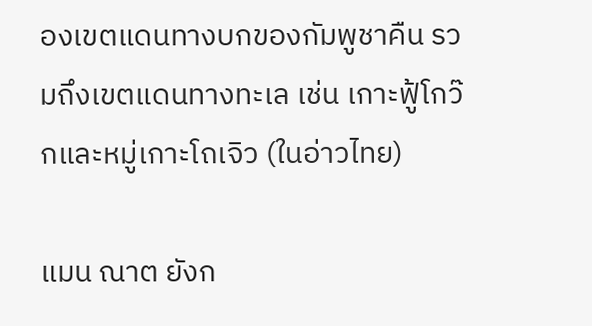องเขตแดนทางบกของกัมพูชาคืน รวมถึงเขตแดนทางทะเล เช่น เกาะฟู้โกว๊กและหมู่เกาะโถเจิว (ในอ่าวไทย)

แมน ณาต ยังก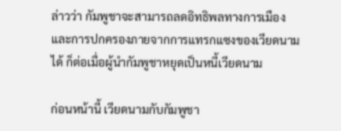ล่าวว่า กัมพูชาจะสามารถลดอิทธิพลทางการเมืองและการปกครองภายจากการแทรกแซงของเวียดนามได้ ก็ต่อเมื่อผู้นำกัมพูชาหยุดเป็นหนี้เวียดนาม

ก่อนหน้านี้ เวียดนามกับกัมพูชา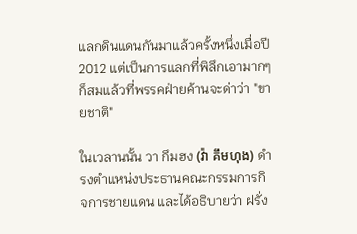แลกดินแดนกันมาแล้วครั้งหนึ่งเมื่อปี 2012 แต่เป็นการแลกที่พิลึกเอามากๆ ก็สมแล้วที่พรรคฝ่ายค้านจะด่าว่า "ขายชาติ"

ในเวลานนั้น วา กึมฮง (វ៉ា គឹមហុង) ดำรงตำแหน่งประธานคณะกรรมการกิจการชายแดน และได้อธิบายว่า ฝรั่ง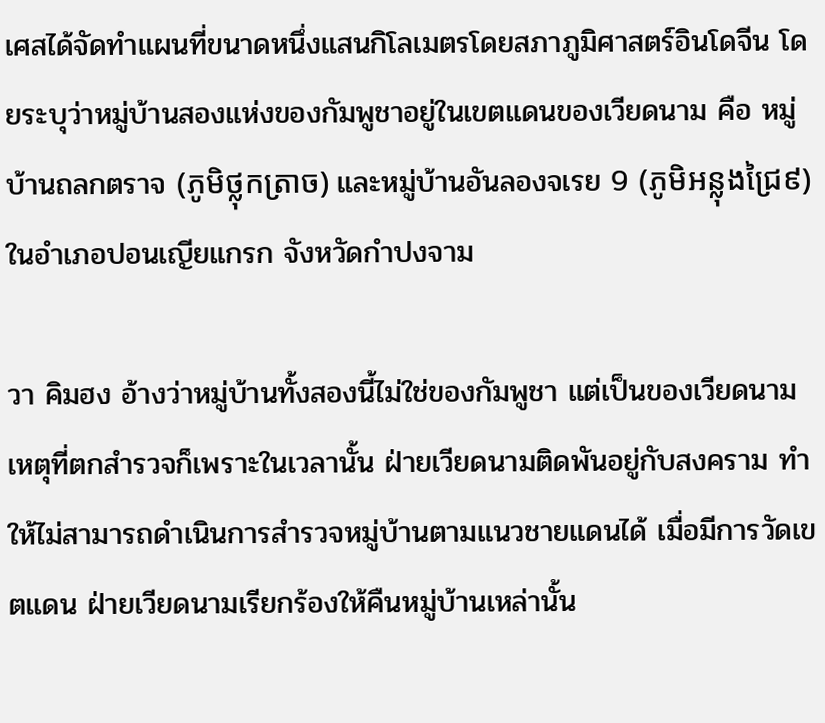เศสได้จัดทำแผนที่ขนาดหนึ่งแสนกิโลเมตรโดยสภาภูมิศาสตร์อินโดจีน โดยระบุว่าหมู่บ้านสองแห่งของกัมพูชาอยู่ในเขตแดนของเวียดนาม คือ หมู่บ้านถลกตราจ (ភូមិថ្លុកត្រាច) และหมู่บ้านอันลองจเรย 9 (ភូមិអន្លុងជ្រៃ៩) ในอำเภอปอนเญียแกรก จังหวัดกำปงจาม

วา คิมฮง อ้างว่าหมู่บ้านทั้งสองนี้ไม่ใช่ของกัมพูชา แต่เป็นของเวียดนาม เหตุที่ตกสำรวจก็เพราะในเวลานั้น ฝ่ายเวียดนามติดพันอยู่กับสงคราม ทำให้ไม่สามารถดำเนินการสำรวจหมู่บ้านตามแนวชายแดนได้ เมื่อมีการวัดเขตแดน ฝ่ายเวียดนามเรียกร้องให้คืนหมู่บ้านเหล่านั้น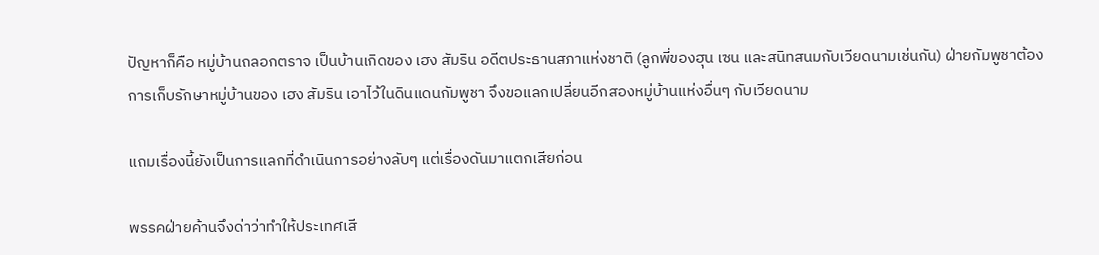ปัญหาก็คือ หมู่บ้านถลอกตราจ เป็นบ้านเกิดของ เฮง สัมริน อดีตประธานสภาแห่งชาติ (ลูกพี่ของฮุน เซน และสนิทสนมกับเวียดนามเช่นกัน) ฝ่ายกัมพูชาต้องการเก็บรักษาหมู่บ้านของ เฮง สัมริน เอาไว้ในดินแดนกัมพูชา จึงขอแลกเปลี่ยนอีกสองหมู่บ้านแห่งอื่นๆ กับเวียดนาม

แถมเรื่องนี้ยังเป็นการแลกที่ดำเนินการอย่างลับๆ แต่เรื่องดันมาแตกเสียก่อน

พรรคฝ่ายค้านจึงด่าว่าทำให้ประเทศเสี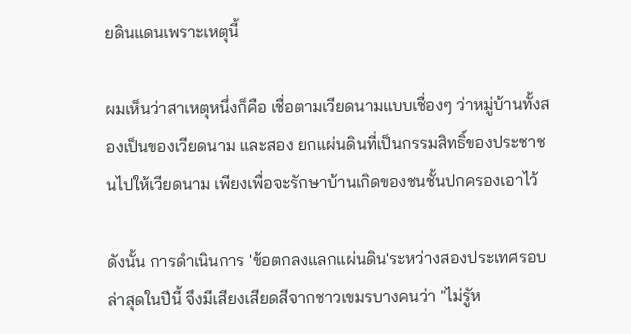ยดินแดนเพราะเหตุนี้

ผมเห็นว่าสาเหตุหนึ่งก็คือ เชื่อตามเวียดนามแบบเชื่องๆ ว่าหมู่บ้านทั้งสองเป็นของเวียดนาม และสอง ยกแผ่นดินที่เป็นกรรมสิทธิ์ของประชาชนไปให้เวียดนาม เพียงเพื่อจะรักษาบ้านเกิดของชนชั้นปกครองเอาไว้

ดังนั้น การดำเนินการ 'ข้อตกลงแลกแผ่นดิน'ระหว่างสองประเทศรอบล่าสุดในปีนี้ จึงมีเสียงเสียดสีจากชาวเขมรบางคนว่า "ไม่รูัห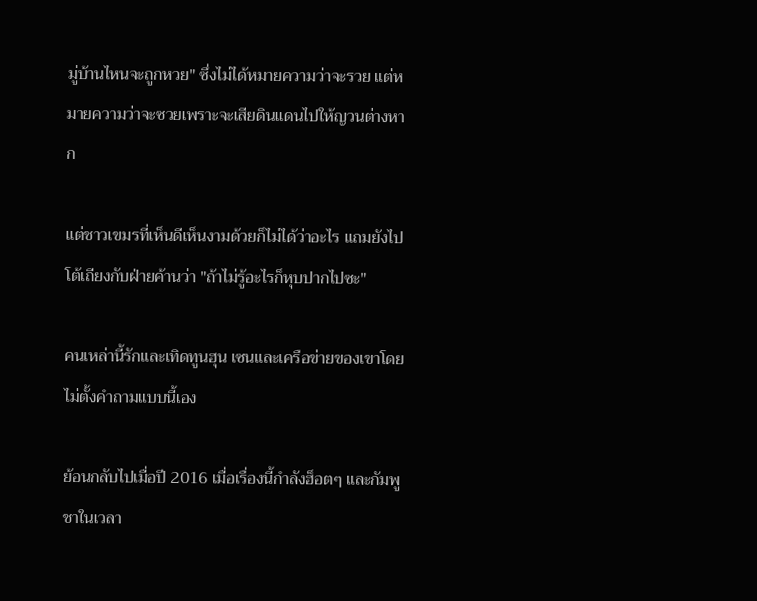มู่บ้านไหนจะถูกหวย" ซึ่งไม่ได้หมายความว่าจะรวย แต่หมายความว่าจะซวยเพราะจะเสียดินแดนไปให้ญวนต่างหาก

แต่ชาวเขมรที่เห็นดีเห็นงามด้วยก็ไม่ได้ว่าอะไร แถมยังไปโต้เถียงกับฝ่ายค้านว่า "ถ้าไม่รู้อะไรก็หุบปากไปซะ"

คนเหล่านี้รักและเทิดทูนฮุน เซนและเครือข่ายของเขาโดยไม่ตั้งคำถามแบบนี้เอง

ย้อนกลับไปเมื่อปี 2016 เมื่อเรื่องนี้กำลังฮ็อตๆ และกัมพูชาในเวลา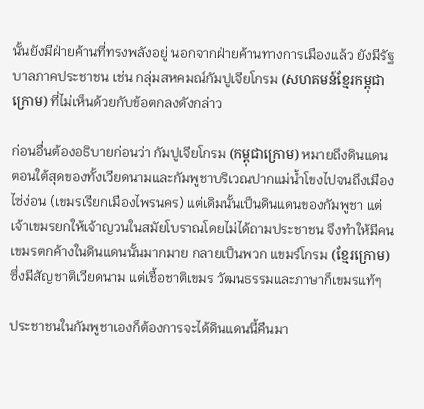นั้นยังมีฝ่ายค้านที่ทรงพลังอยู่ นอกจากฝ่ายค้านทางการเมืองแล้ว ยังมีรัฐบาลภาคประชาชน เช่น กลุ่มสหคมณ์กัมปูเจียโกรม (សហគមន៍ខ្មែរកម្ពុជាក្រោម) ที่ไม่เห็นด้วยกับข้อตกลงดังกล่าว

ก่อนอื่นต้องอธิบายก่อนว่า กัมปูเจียโกรม (កម្ពុជាក្រោម) หมายถึงดินแดนตอนใต้สุดของทั้งเวียดนามและกัมพูชาบริเวณปากแม่น้ำโขงไปจนถึงเมืองไซ่ง่อน (เขมรเรียกเมืองไพรนคร) แต่เดิมนั้นเป็นดินแดนของกัมพูชา แต่เจ้าเขมรยกให้เจ้าญวนในสมัยโบราณโดยไม่ได้ถามประชาชน จึงทำให้มีคนเขมรตกค้างในดินแดนนั้นมากมาย กลายเป็นพวก แขมร์โกรม (ខ្មែរក្រោម) ซึ่งมีสัญชาติเวียดนาม แต่เชื้อชาติเขมร วัฒนธรรมและภาษาก็เขมรแท้ๆ

ประชาชนในกัมพูชาเองก็ต้องการจะได้ดินแดนนี้คืนมา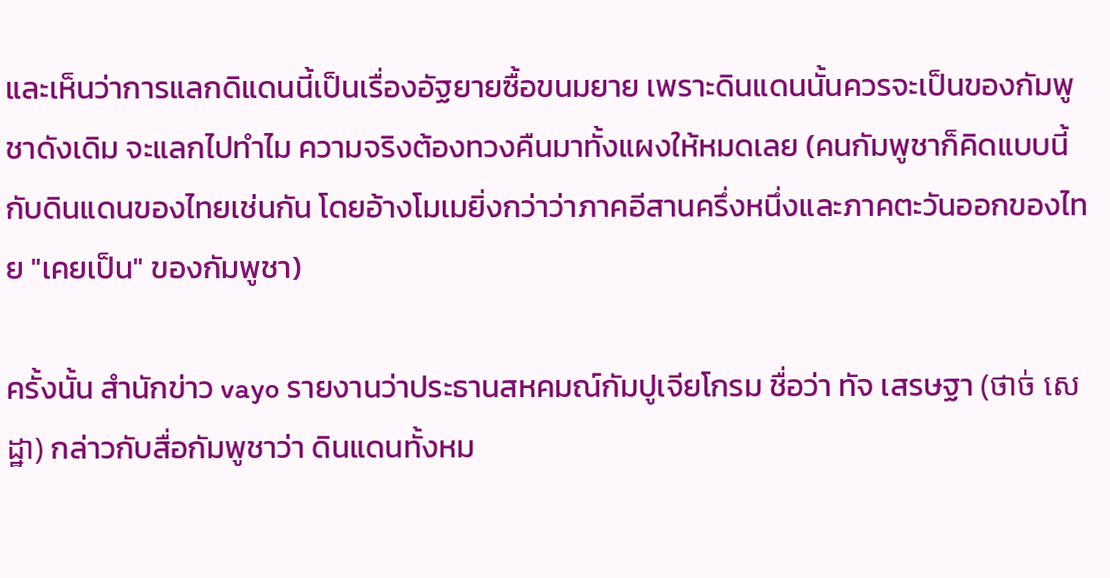และเห็นว่าการแลกดิแดนนี้เป็นเรื่องอัฐยายซื้อขนมยาย เพราะดินแดนนั้นควรจะเป็นของกัมพูชาดังเดิม จะแลกไปทำไม ความจริงต้องทวงคืนมาทั้งแผงให้หมดเลย (คนกัมพูชาก็คิดแบบนี้กับดินแดนของไทยเช่นกัน โดยอ้างโมเมยิ่งกว่าว่าภาคอีสานครึ่งหนึ่งและภาคตะวันออกของไทย "เคยเป็น" ของกัมพูชา)

ครั้งนั้น สำนักข่าว vayo รายงานว่าประธานสหคมณ์กัมปูเจียโกรม ชื่อว่า ทัจ เสรษฐา (ថាច់ សេដ្ឋា) กล่าวกับสื่อกัมพูชาว่า ดินแดนทั้งหม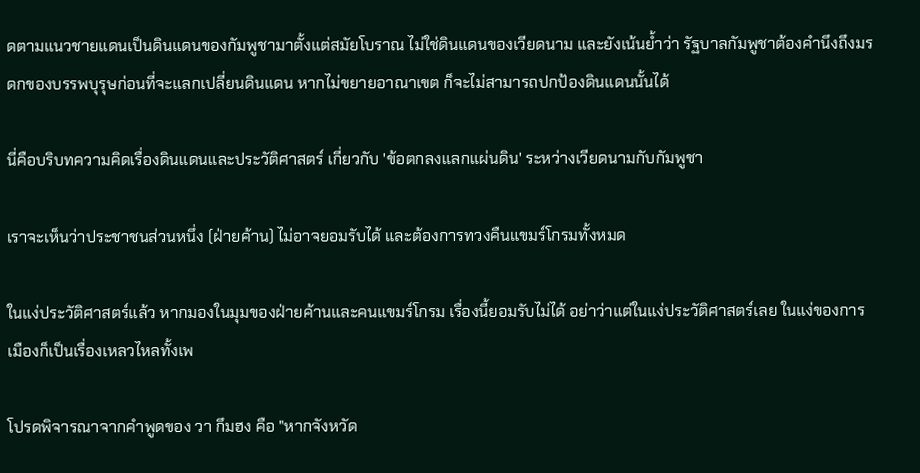ดตามแนวชายแดนเป็นดินแดนของกัมพูชามาตั้งแต่สมัยโบราณ ไม่ใช่ดินแดนของเวียดนาม และยังเน้นย้ำว่า รัฐบาลกัมพูชาต้องคำนึงถึงมรดกของบรรพบุรุษก่อนที่จะแลกเปลี่ยนดินแดน หากไม่ขยายอาณาเขต ก็จะไม่สามารถปกป้องดินแดนนั้นได้

นี่คือบริบทความคิดเรื่องดินแดนและประวัติศาสตร์ เกี่ยวกับ 'ข้อตกลงแลกแผ่นดิน' ระหว่างเวียดนามกับกัมพูชา

เราจะเห็นว่าประชาชนส่วนหนึ่ง (ฝ่ายค้าน) ไม่อาจยอมรับได้ และต้องการทวงคืนแขมร์โกรมทั้งหมด

ในแง่ประวัติศาสตร์แล้ว หากมองในมุมของฝ่ายค้านและคนแขมร์โกรม เรื่องนี้ยอมรับไม่ได้ อย่าว่าแต่ในแง่ประวัติศาสตร์เลย ในแง่ของการเมืองก็เป็นเรื่องเหลวไหลทั้งเพ

โปรดพิจารณาจากคำพูดของ วา กึมฮง คือ "หากจังหวัด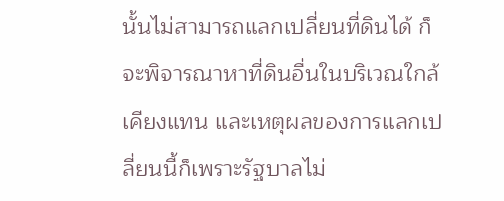นั้นไม่สามารถแลกเปลี่ยนที่ดินได้ ก็จะพิจารณาหาที่ดินอื่นในบริเวณใกล้เคียงแทน และเหตุผลของการแลกเปลี่ยนนี้ก็เพราะรัฐบาลไม่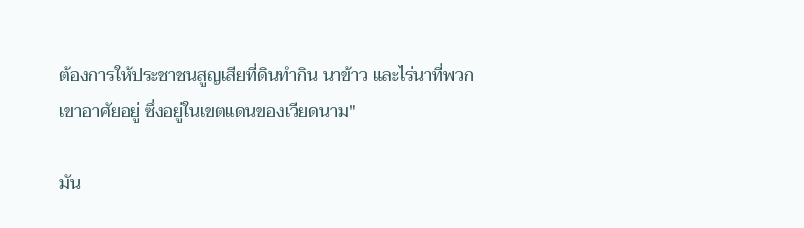ต้องการให้ประชาชนสูญเสียที่ดินทำกิน นาข้าว และไร่นาที่พวกเขาอาศัยอยู่ ซึ่งอยู่ในเขตแดนของเวียดนาม"

มัน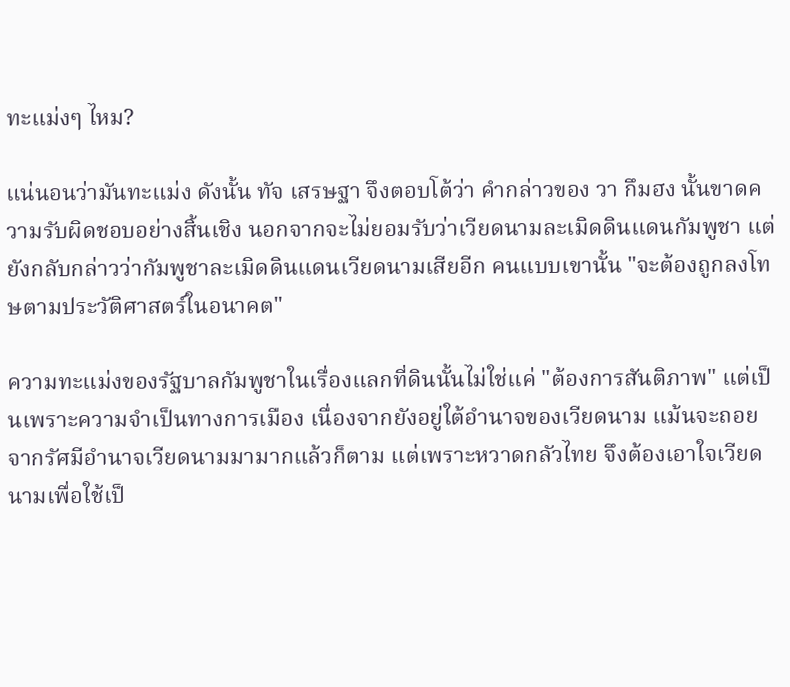ทะแม่งๆ ไหม?

แน่นอนว่ามันทะแม่ง ดังนั้น ทัจ เสรษฐา จึงตอบโต้ว่า คำกล่าวของ วา กึมฮง นั้นขาดความรับผิดชอบอย่างสิ้นเชิง นอกจากจะไม่ยอมรับว่าเวียดนามละเมิดดินแดนกัมพูชา แต่ยังกลับกล่าวว่ากัมพูชาละเมิดดินแดนเวียดนามเสียอีก คนแบบเขานั้น "จะต้องถูกลงโทษตามประวัติศาสตร์ในอนาคต"

ความทะแม่งของรัฐบาลกัมพูชาในเรื่องแลกที่ดินนั้นไม่ใช่แค่ "ต้องการสันติภาพ" แต่เป็นเพราะความจำเป็นทางการเมือง เนื่องจากยังอยู่ใต้อำนาจของเวียดนาม แม้นจะถอยจากรัศมีอำนาจเวียดนามมามากแล้วก็ตาม แต่เพราะหวาดกลัวไทย จึงต้องเอาใจเวียดนามเพื่อใช้เป็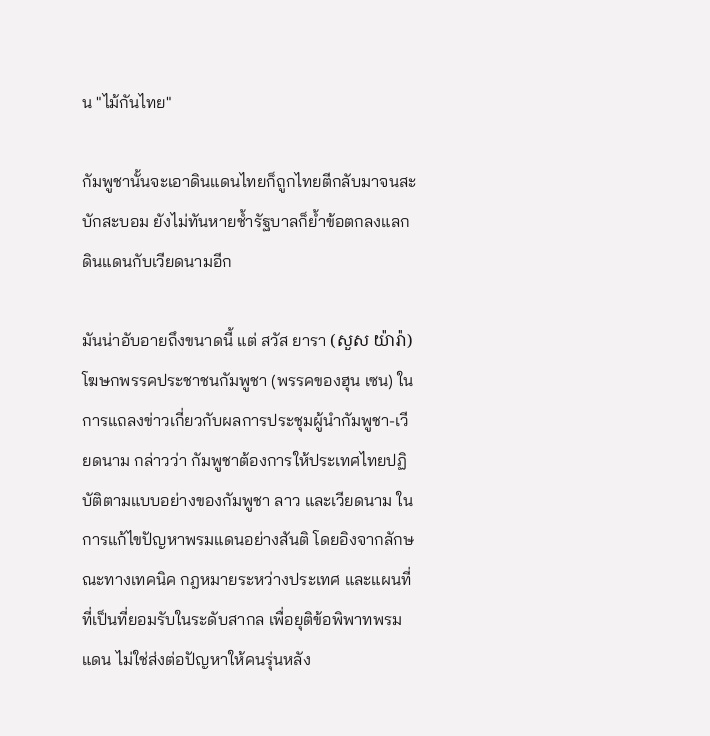น "ไม้กันไทย"

กัมพูชานั้นจะเอาดินแดนไทยก็ถูกไทยตีกลับมาจนสะบักสะบอม ยังไม่ทันหายช้ำรัฐบาลก็ย้ำข้อตกลงแลกดินแดนกับเวียดนามอีก

มันน่าอับอายถึงขนาดนี้ แต่ สวัส ยารา (សួស យ៉ារ៉ា) โฆษกพรรคประชาชนกัมพูชา (พรรคของฮุน เซน) ในการแถลงข่าวเกี่ยวกับผลการประชุมผู้นำกัมพูชา-เวียดนาม กล่าวว่า กัมพูชาต้องการให้ประเทศไทยปฏิบัติตามแบบอย่างของกัมพูชา ลาว และเวียดนาม ในการแก้ไขปัญหาพรมแดนอย่างสันติ โดยอิงจากลักษณะทางเทคนิค กฎหมายระหว่างประเทศ และแผนที่ที่เป็นที่ยอมรับในระดับสากล เพื่อยุติข้อพิพาทพรมแดน ไม่ใช่ส่งต่อปัญหาให้คนรุ่นหลัง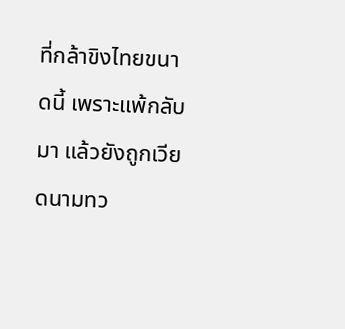ที่กล้าขิงไทยขนาดนี้ เพราะแพ้กลับมา แล้วยังถูกเวียดนามทว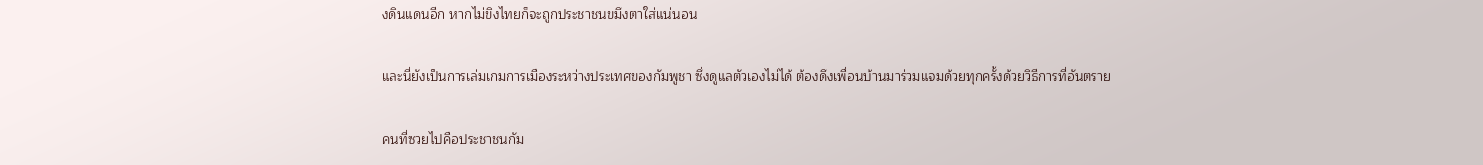งดินแดนอีก หากไม่ขิงไทยก็จะถูกประชาชนขมึงตาใส่แน่นอน

และนี่ยังเป็นการเล่มเกมการเมืองระหว่างประเทศของกัมพูชา ซึ่งดูแลตัวเองไม่ได้ ต้องดึงเพื่อนบ้านมาร่วมแจมด้วยทุกครั้งด้วยวิธีการที่อันตราย

คนที่ซวยไปคือประชาชนกัม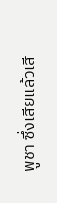พูชา ซึ่งเสียแล้วเสี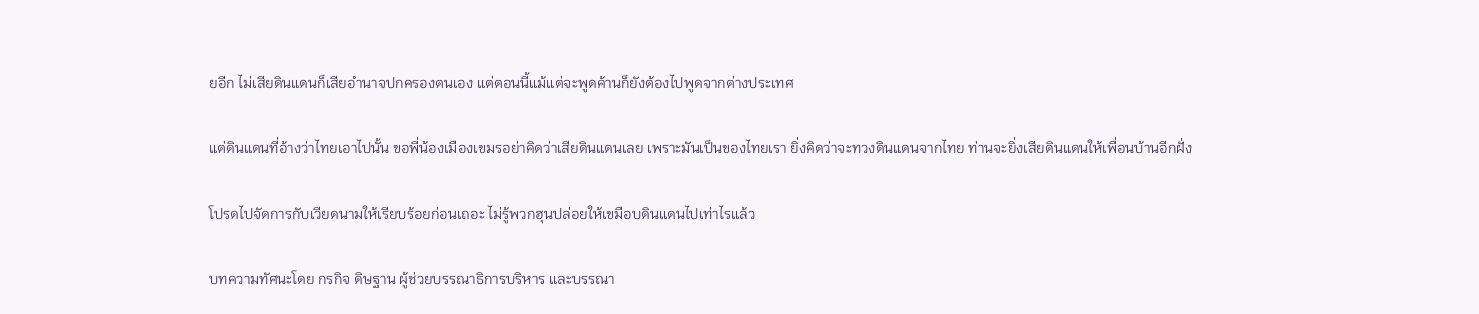ยอีก ไม่เสียดินแดนก็เสียอำนาจปกครองตนเอง แต่ตอนนี้แม้แต่จะพูดค้านก็ยังต้องไปพูดจากต่างประเทศ

แต่ดินแดนที่อ้างว่าไทยเอาไปนั้น ขอพี่น้องเมืองเขมรอย่าคิดว่าเสียดินแดนเลย เพราะมันเป็นของไทยเรา ยิ่งคิดว่าจะทวงดินแดนจากไทย ท่านจะยิ่งเสียดินแดนให้เพื่อนบ้านอีกฝั่ง

โปรดไปจัดการกับเวียดนามให้เรียบร้อยก่อนเถอะ ไม่รู้พวกฮุนปล่อยให้เขมือบดินแดนไปเท่าไรแล้ว

บทความทัศนะโดย กรกิจ ดิษฐาน ผู้ช่วยบรรณาธิการบริหาร และบรรณา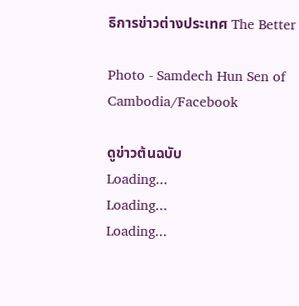ธิการข่าวต่างประเทศ The Better

Photo - Samdech Hun Sen of Cambodia/Facebook

ดูข่าวต้นฉบับ
Loading...
Loading...
Loading...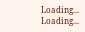Loading...
Loading...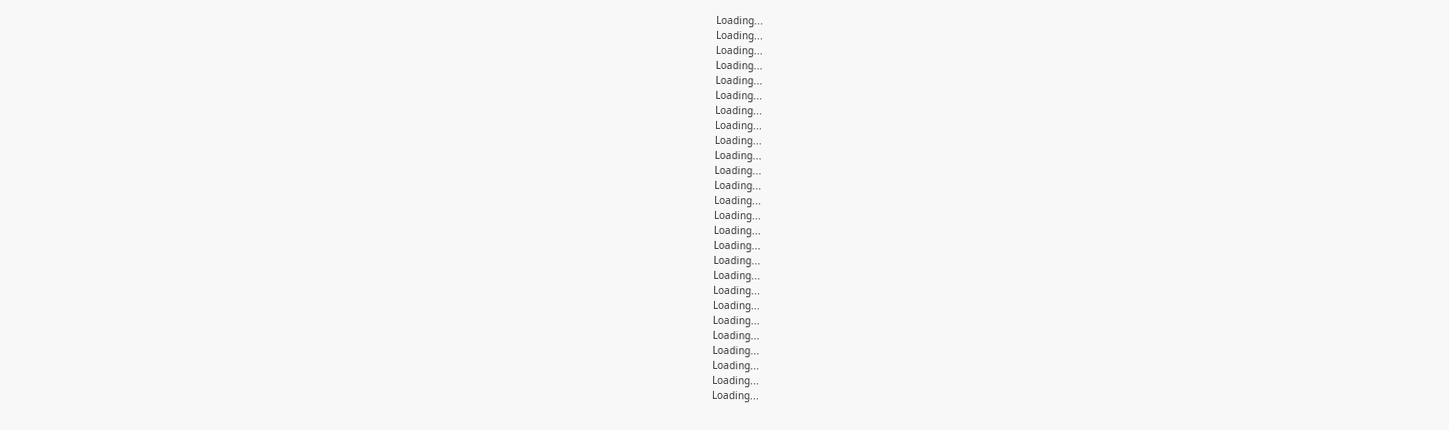Loading...
Loading...
Loading...
Loading...
Loading...
Loading...
Loading...
Loading...
Loading...
Loading...
Loading...
Loading...
Loading...
Loading...
Loading...
Loading...
Loading...
Loading...
Loading...
Loading...
Loading...
Loading...
Loading...
Loading...
Loading...
Loading...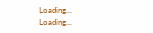Loading...
Loading...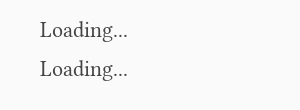Loading...
Loading...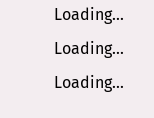Loading...
Loading...
Loading...